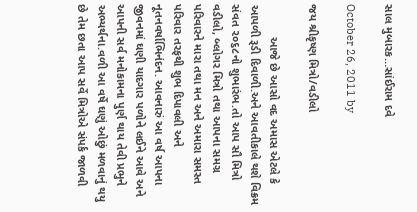સાલ મુબારક…સાંઈરામ દવે

October 26, 2011 by

જય શ્રીકૃષ્ણ મિત્રો/વડીલો

          આજે છે આસો વદ અમાસ એટલે કે આપળી રૂડી દિવાળી.અને આવતીકાલે થશે વિક્રમ સંવત ૨૦૬૮નો શુભારંભ.તો આપ સૌ મિત્રો વડીલો, બ્લોગર મિત્રો તથા આપના સમગ્ર પરિવારને મારા તથા મન અને અમારા સમસ્ત પરિવાર તરફથી શુભ દિપાવલી અને નૂતનવર્ષાભિનંદન. આવનારું આ વર્ષ આપના જીવનમાં ઘણી યાદગાર પળોને લઈને આવે અને આપની સર્વ મનોકામના પુર્ણ થાય તેવી પ્રભુને અભ્યર્થના.વળી આ વર્ષે ઘણું ઓછું મળવાનું થયુ છે તેમ છતા આપ સર્વે મિત્રોએ સંપર્ક જાળવી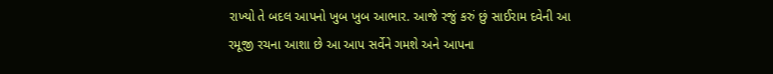રાખ્યો તે બદલ આપનો ખુબ ખુબ આભાર. આજે રજું કરું છું સાઈરામ દવેની આ રમૂજી રચના આશા છે આ આપ સર્વેને ગમશે અને આપના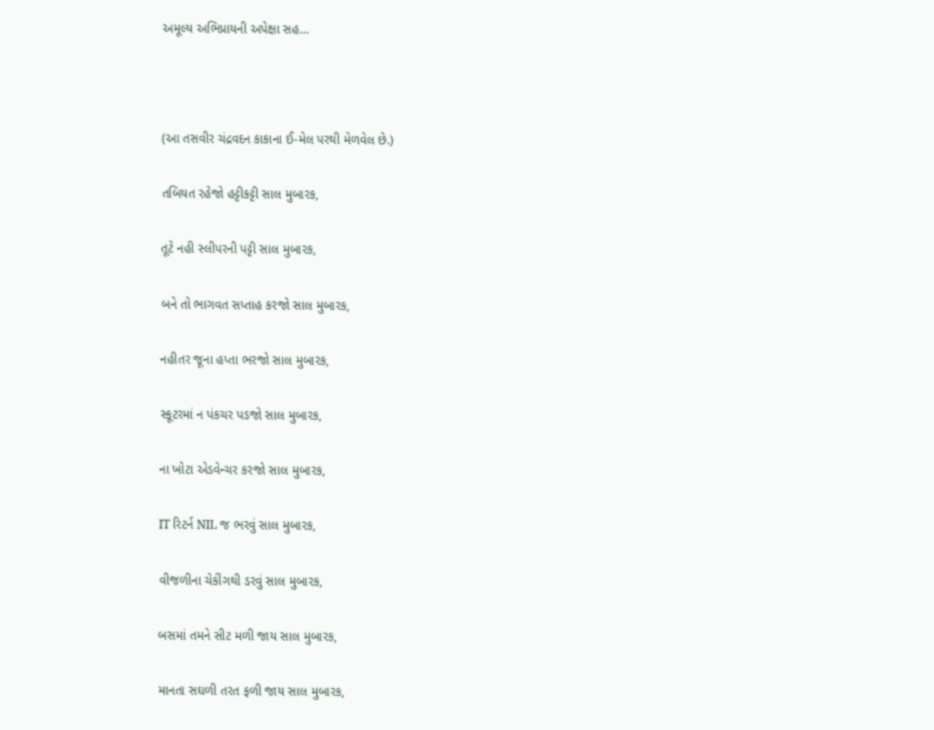અમૂલ્ય અભિપ્રાયની અપેક્ષા સહ…



(આ તસવીર ચંદ્રવદન કાકાના ઈ-મેલ પરથી મેળવેલ છે.)

તબિયત રહેજો હટ્ટીકટ્ટી સાલ મુબારક,

તૂટે નહી સ્લીપરની પટ્ટી સાલ મુબારક,

બને તો ભાગવત સપ્તાહ કરજો સાલ મુબારક,

નહીતર જૂના હપ્તા ભરજો સાલ મુબારક,

સ્કૂટરમાં ન પંકચર પડજો સાલ મુબારક,

ના ખોટા એડવેન્ચર કરજો સાલ મુબારક,

IT રિટર્ન NIL જ ભરવું સાલ મુબારક,

વીજળીના ચેકીંગથી ડરવું સાલ મુબારક,

બસમાં તમને સીટ મળી જાય સાલ મુબારક,

માનતા સઘળી તરત ફળી જાય સાલ મુબારક,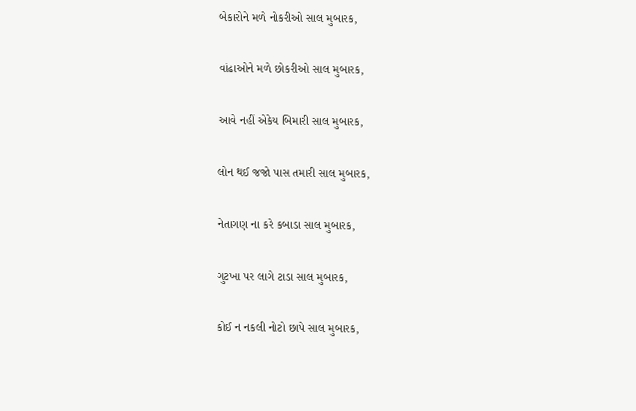બેકારોને મળે નોકરીઓ સાલ મુબારક,

વાંઢાઓને મળે છોકરીઓ સાલ મુબારક,

આવે નહીં એકેય બિમારી સાલ મુબારક,

લોન થઈ જજો પાસ તમારી સાલ મુબારક,

નેતાગણ ના કરે કબાડા સાલ મુબારક,

ગુટખા પર લાગે ટાડા સાલ મુબારક,

કોઈ ન નકલી નોટો છાપે સાલ મુબારક,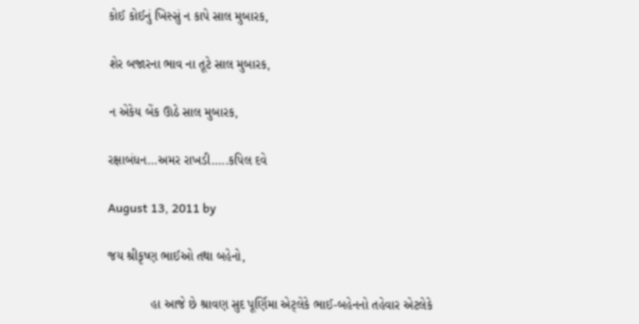કોઈ કોઈનું ખિસ્સું ન કાપે સાલ મુબારક,

શેર બજારના ભાવ ના તૂટે સાલ મુબારક,

ન એકેય બેંક ઊઠે સાલ મુબારક,

રક્ષાબંધન…અમર રાખડી…..કપિલ દવે

August 13, 2011 by

જય શ્રીકૃષ્ણ ભાઈઓ તથા બહેનો,

            હા આજે છે શ્રાવણ સુદ પૂર્ણિમા એટ્લેકે ભાઈ-બહેનનો તહેવાર એટલેકે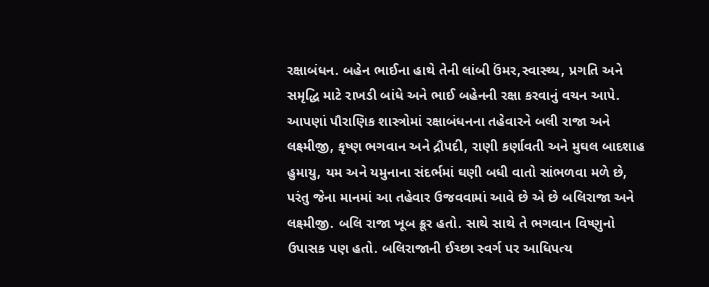રક્ષાબંધન. બહેન ભાઈના હાથે તેની લાંબી ઉંમર,સ્વાસ્થ્ય, પ્રગતિ અને સમૃદ્ધિ માટે રાખડી બાંધે અને ભાઈ બહેનની રક્ષા કરવાનું વચન આપે. આપણાં પૌરાણિક શાસ્ત્રોમાં રક્ષાબંધનના તહેવારને બલી રાજા અને લક્ષ્મીજી, કૃષ્ણ ભગવાન અને દ્રૌપદી, રાણી કર્ણાવતી અને મુઘલ બાદશાહ હુમાયુ, યમ અને યમુનાના સંદર્ભમાં ઘણી બધી વાતો સાંભળવા મળે છે, પરંતુ જેના માનમાં આ તહેવાર ઉજવવામાં આવે છે એ છે બલિરાજા અને લક્ષ્મીજી. બલિ રાજા ખૂબ ક્રૂર હતો. સાથે સાથે તે ભગવાન વિષ્ણુનો ઉપાસક પણ હતો. બલિરાજાની ઈચ્છા સ્વર્ગ પર આધિપત્ય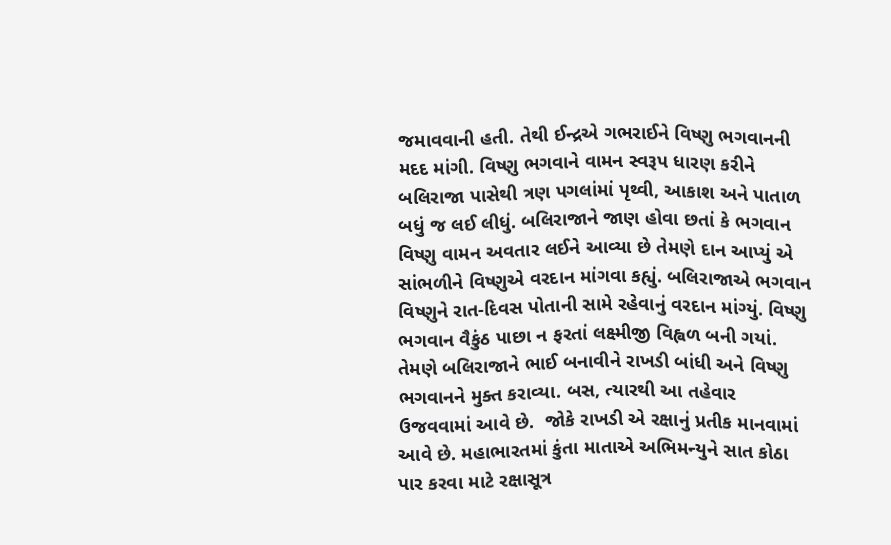જમાવવાની હતી. તેથી ઈન્દ્રએ ગભરાઈને વિષ્ણુ ભગવાનની મદદ માંગી. વિષ્ણુ ભગવાને વામન સ્વરૂપ ધારણ કરીને બલિરાજા પાસેથી ત્રણ પગલાંમાં પૃથ્વી, આકાશ અને પાતાળ બધું જ લઈ લીધું. બલિરાજાને જાણ હોવા છતાં કે ભગવાન વિષ્ણુ વામન અવતાર લઈને આવ્યા છે તેમણે દાન આપ્યું એ સાંભળીને વિષ્ણુએ વરદાન માંગવા કહ્યું. બલિરાજાએ ભગવાન વિષ્ણુને રાત-દિવસ પોતાની સામે રહેવાનું વરદાન માંગ્યું. વિષ્ણુ ભગવાન વૈકુંઠ પાછા ન ફરતાં લક્ષ્મીજી વિહ્વળ બની ગયાં. તેમણે બલિરાજાને ભાઈ બનાવીને રાખડી બાંધી અને વિષ્ણુ ભગવાનને મુક્ત કરાવ્યા. બસ, ત્યારથી આ તહેવાર ઉજવવામાં આવે છે.  જોકે રાખડી એ રક્ષાનું પ્રતીક માનવામાં આવે છે. મહાભારતમાં કુંતા માતાએ અભિમન્યુને સાત કોઠા પાર કરવા માટે રક્ષાસૂત્ર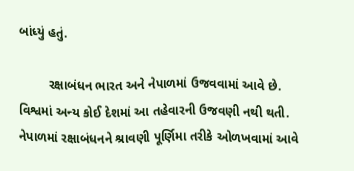બાંધ્યું હતું.

        રક્ષાબંધન ભારત અને નેપાળમાં ઉજવવામાં આવે છે. વિશ્વમાં અન્ય કોઈ દેશમાં આ તહેવારની ઉજવણી નથી થતી. નેપાળમાં રક્ષાબંધનને શ્રાવણી પૂર્ણિમા તરીકે ઓળખવામાં આવે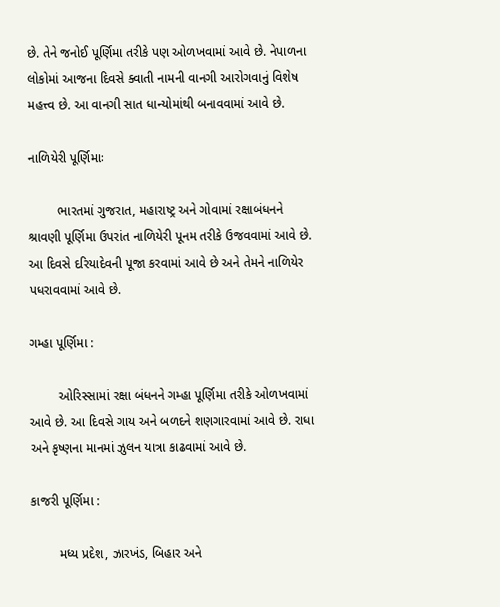છે. તેને જનોઈ પૂર્ણિમા તરીકે પણ ઓળખવામાં આવે છે. નેપાળના લોકોમાં આજના દિવસે ક્વાતી નામની વાનગી આરોગવાનું વિશેષ મહત્ત્વ છે. આ વાનગી સાત ધાન્યોમાંથી બનાવવામાં આવે છે.

નાળિયેરી પૂર્ણિમાઃ

        ભારતમાં ગુજરાત, મહારાષ્ટ્ર અને ગોવામાં રક્ષાબંધનને શ્રાવણી પૂર્ણિમા ઉપરાંત નાળિયેરી પૂનમ તરીકે ઉજવવામાં આવે છે. આ દિવસે દરિયાદેવની પૂજા કરવામાં આવે છે અને તેમને નાળિયેર પધરાવવામાં આવે છે.

ગમ્હા પૂર્ણિમા :

        ઓરિસ્સામાં રક્ષા બંધનને ગમ્હા પૂર્ણિમા તરીકે ઓળખવામાં આવે છે. આ દિવસે ગાય અને બળદને શણગારવામાં આવે છે. રાધા અને કૃષ્ણના માનમાં ઝુલન યાત્રા કાઢવામાં આવે છે.

કાજરી પૂર્ણિમા :

        મધ્ય પ્રદેશ, ઝારખંડ, બિહાર અને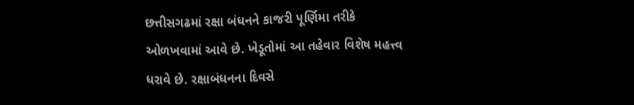છત્તીસગઢમાં રક્ષા બંધનને કાજરી પૂર્ણિમા તરીકે ઓળખવામાં આવે છે. ખેડૂતોમાં આ તહેવાર વિશેષ મહત્ત્વ ધરાવે છે. રક્ષાબંધનના દિવસે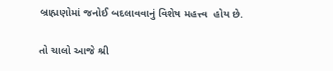બ્રાહ્મણોમાં જનોઈ બદલાવવાનું વિશેષ મહત્ત્વ  હોય છે.

તો ચાલો આજે શ્રી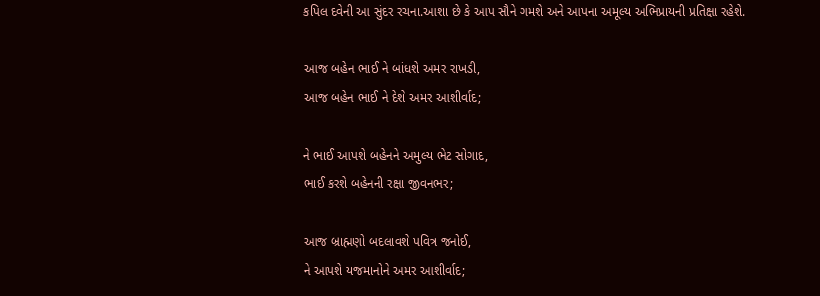કપિલ દવેની આ સુંદર રચના.આશા છે કે આપ સૌને ગમશે અને આપના અમૂલ્ય અભિપ્રાયની પ્રતિક્ષા રહેશે.

આજ બહેન ભાઈ ને બાંધશે અમર રાખડી,
આજ બહેન ભાઈ ને દેશે અમર આશીર્વાદ;

ને ભાઈ આપશે બહેનને અમુલ્ય ભેટ સોગાદ,
ભાઈ કરશે બહેનની રક્ષા જીવનભર;

આજ બ્રાહ્મણો બદલાવશે પવિત્ર જનોઈ,
ને આપશે યજમાનોને અમર આશીર્વાદ;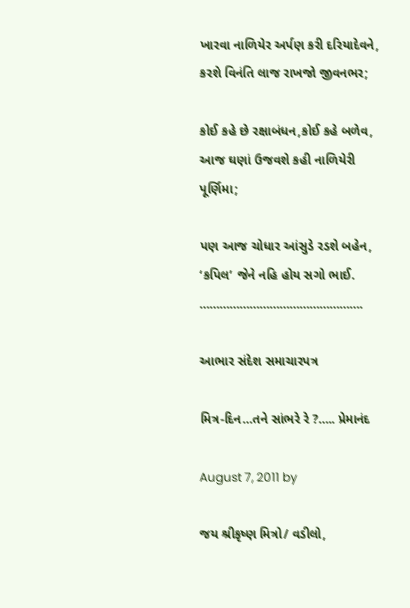ખારવા નાળિયેર અર્પણ કરી દરિયાદેવને,
કરશે વિનંતિ લાજ રાખજો જીવનભર;

કોઈ કહે છે રક્ષાબંધન,કોઈ કહે બળેવ,
આજ ઘણાં ઉજવશે કહી નાળિયેરી પૂર્ણિમા;

પણ આજ ચોધાર આંસુડે રડશે બહેન,
‘કપિલ’ જેને નહિ હોય સગો ભાઈ.
………………………………………….

આભાર સંદેશ સમાચારપત્ર

મિત્ર-દિન…તને સાંભરે રે ?….. પ્રેમાનંદ

August 7, 2011 by

જય શ્રીકૃષ્ણ મિત્રો/ વડીલો,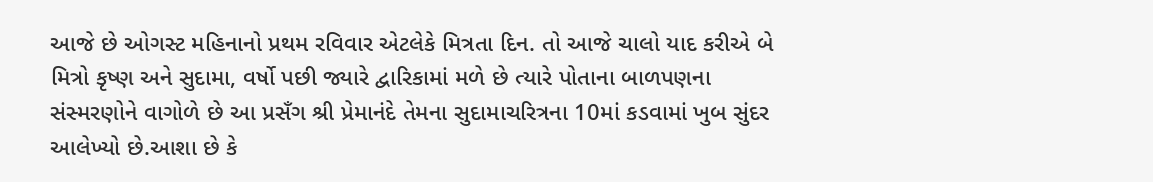આજે છે ઓગસ્ટ મહિનાનો પ્રથમ રવિવાર એટલેકે મિત્રતા દિન. તો આજે ચાલો યાદ કરીએ બે મિત્રો કૃષ્ણ અને સુદામા, વર્ષો પછી જ્યારે દ્વારિકામાં મળે છે ત્યારે પોતાના બાળપણના સંસ્મરણોને વાગોળે છે આ પ્રસઁગ શ્રી પ્રેમાનંદે તેમના સુદામાચરિત્રના 10માં કડવામાં ખુબ સુંદર આલેખ્યો છે.આશા છે કે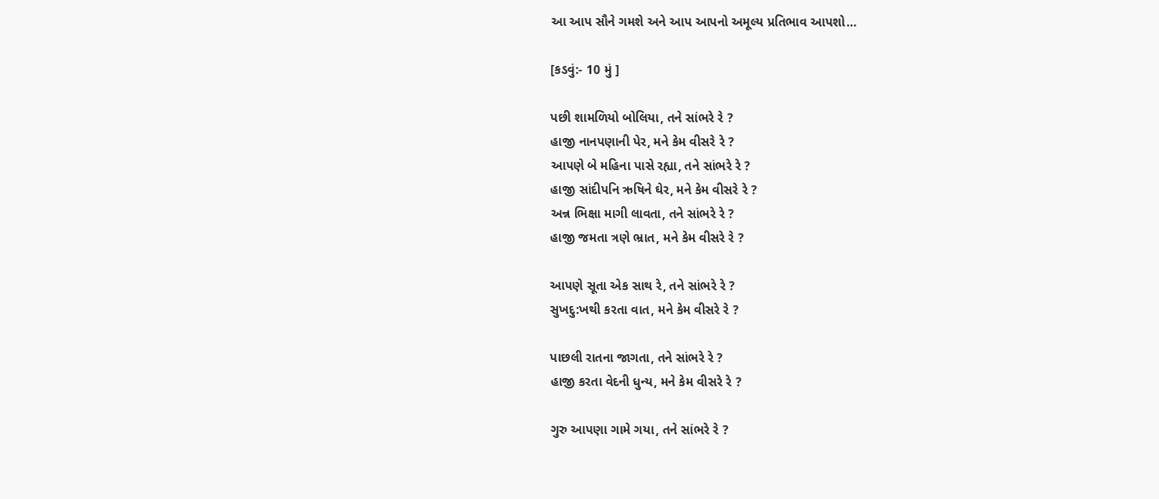આ આપ સૌને ગમશે અને આપ આપનો અમૂલ્ય પ્રતિભાવ આપશો…

[કડવું:- 10 મું ]

પછી શામળિયો બોલિયા, તને સાંભરે રે ?
હાજી નાનપણાની પેર, મને કેમ વીસરે રે ?
આપણે બે મહિના પાસે રહ્યા, તને સાંભરે રે ?
હાજી સાંદીપનિ ઋષિને ઘેર, મને કેમ વીસરે રે ?
અન્ન ભિક્ષા માગી લાવતા, તને સાંભરે રે ?
હાજી જમતા ત્રણે ભ્રાત, મને કેમ વીસરે રે ?

આપણે સૂતા એક સાથ રે, તને સાંભરે રે ?
સુખદુ:ખથી કરતા વાત, મને કેમ વીસરે રે ?

પાછલી રાતના જાગતા, તને સાંભરે રે ?
હાજી કરતા વેદની ધુન્ય, મને કેમ વીસરે રે ?

ગુરુ આપણા ગામે ગયા, તને સાંભરે રે ?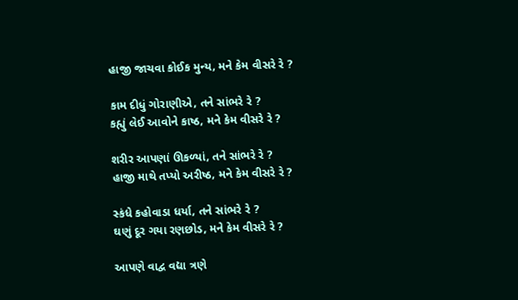હાજી જાચવા કોઈક મુન્ય, મને કેમ વીસરે રે ?

કામ દીધું ગોરાણીએ, તને સાંભરે રે ?
કહ્યું લેઈ આવોને કાષ્ઠ, મને કેમ વીસરે રે ?

શરીર આપણાં ઊકળ્યાં, તને સાંભરે રે ?
હાજી માથે તપ્યો અરીષ્ઠ, મને કેમ વીસરે રે ?

સ્કંધે કહોવાડા ધર્યા, તને સાંભરે રે ?
ઘણું દૂર ગયા રણછોડ, મને કેમ વીસરે રે ?

આપણે વાદ્વ વદ્યા ત્રણે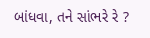બાંધવા, તને સાંભરે રે ?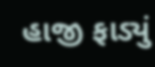હાજી ફાડ્યું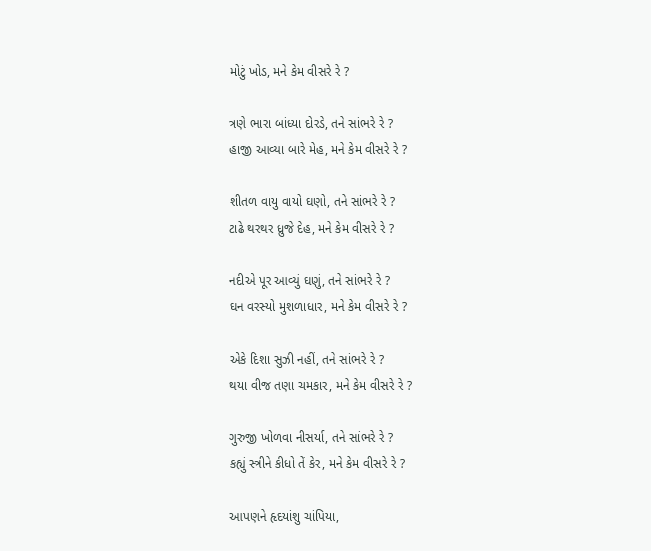મોટું ખોડ, મને કેમ વીસરે રે ?

ત્રણે ભારા બાંધ્યા દોરડે, તને સાંભરે રે ?
હાજી આવ્યા બારે મેહ, મને કેમ વીસરે રે ?

શીતળ વાયુ વાયો ઘણો, તને સાંભરે રે ?
ટાઢે થરથર ધ્રુજે દેહ, મને કેમ વીસરે રે ?

નદીએ પૂર આવ્યું ઘણું, તને સાંભરે રે ?
ઘન વરસ્યો મુશળાધાર, મને કેમ વીસરે રે ?

એકે દિશા સુઝી નહીં, તને સાંભરે રે ?
થયા વીજ તણા ચમકાર, મને કેમ વીસરે રે ?

ગુરુજી ખોળવા નીસર્યા, તને સાંભરે રે ?
કહ્યું સ્ત્રીને કીધો તેં કેર, મને કેમ વીસરે રે ?

આપણને હૃદયાંશુ ચાંપિયા,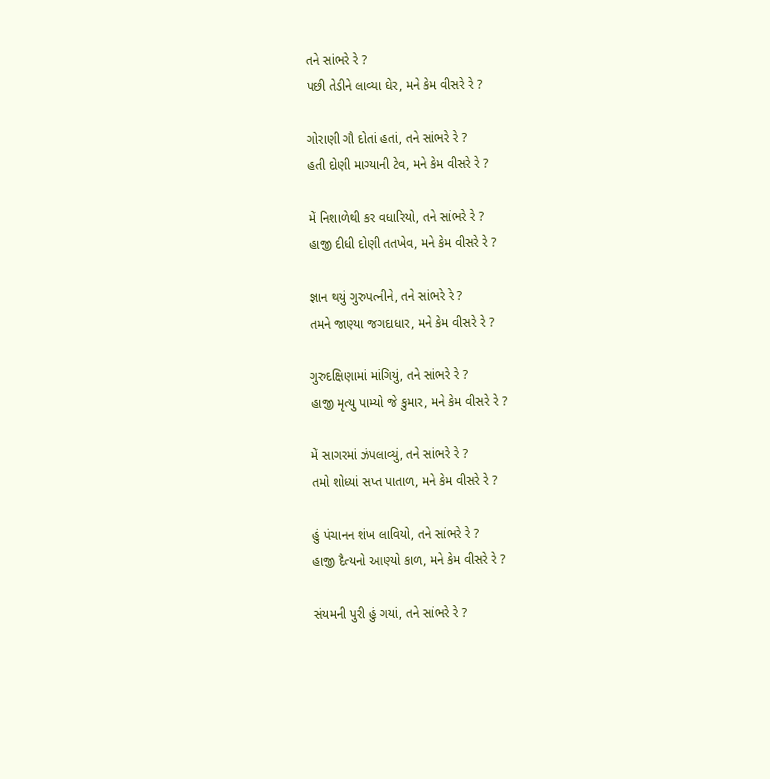તને સાંભરે રે ?
પછી તેડીને લાવ્યા ઘેર, મને કેમ વીસરે રે ?

ગોરાણી ગૌ દોતાં હતાં, તને સાંભરે રે ?
હતી દોણી માગ્યાની ટેવ, મને કેમ વીસરે રે ?

મેં નિશાળેથી કર વધારિયો, તને સાંભરે રે ?
હાજી દીધી દોણી તતખેવ, મને કેમ વીસરે રે ?

જ્ઞાન થયું ગુરુપત્નીને, તને સાંભરે રે ?
તમને જાણ્યા જગદાધાર, મને કેમ વીસરે રે ?

ગુરુદક્ષિણામાં માંગિયું, તને સાંભરે રે ?
હાજી મૃત્યુ પામ્યો જે કુમાર, મને કેમ વીસરે રે ?

મેં સાગરમાં ઝંપલાવ્યું, તને સાંભરે રે ?
તમો શોધ્યાં સપ્ત પાતાળ, મને કેમ વીસરે રે ?

હું પંચાનન શંખ લાવિયો, તને સાંભરે રે ?
હાજી દૈત્યનો આણ્યો કાળ, મને કેમ વીસરે રે ?

સંયમની પુરી હું ગયાં, તને સાંભરે રે ?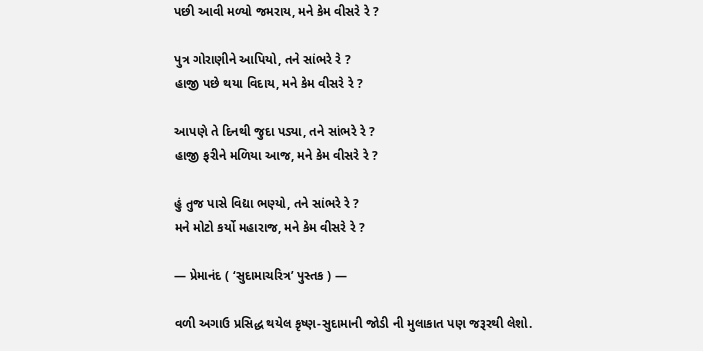પછી આવી મળ્યો જમરાય, મને કેમ વીસરે રે ?

પુત્ર ગોરાણીને આપિયો, તને સાંભરે રે ?
હાજી પછે થયા વિદાય, મને કેમ વીસરે રે ?

આપણે તે દિનથી જુદા પડ્યા, તને સાંભરે રે ?
હાજી ફરીને મળિયા આજ, મને કેમ વીસરે રે ?

હું તુજ પાસે વિદ્યા ભણ્યો, તને સાંભરે રે ?
મને મોટો કર્યો મહારાજ, મને કેમ વીસરે રે ?

— પ્રેમાનંદ ( ‘સુદામાચરિત્ર’ પુસ્તક ) —

વળી અગાઉ પ્રસિદ્ધ થયેલ કૃષ્ણ-સુદામાની જોડી ની મુલાકાત પણ જરૂરથી લેશો.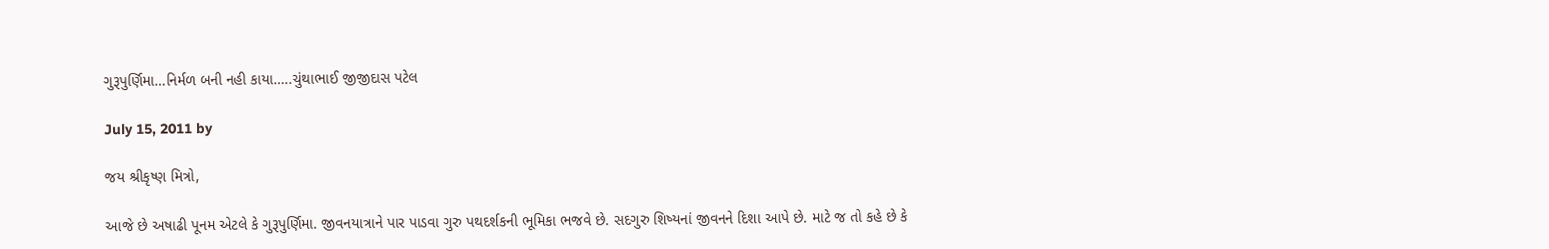ગુરૂપુર્ણિમા…નિર્મળ બની નહી કાયા…..ચુંથાભાઈ જીજીદાસ પટેલ

July 15, 2011 by

જય શ્રીકૃષ્ણ મિત્રો,

આજે છે અષાઢી પૂનમ એટલે કે ગુરૂપુર્ણિમા. જીવનયાત્રાને પાર પાડવા ગુરુ પથદર્શકની ભૂમિકા ભજવે છે. સદગુરુ શિષ્યનાં જીવનને દિશા આપે છે. માટે જ તો કહે છે કે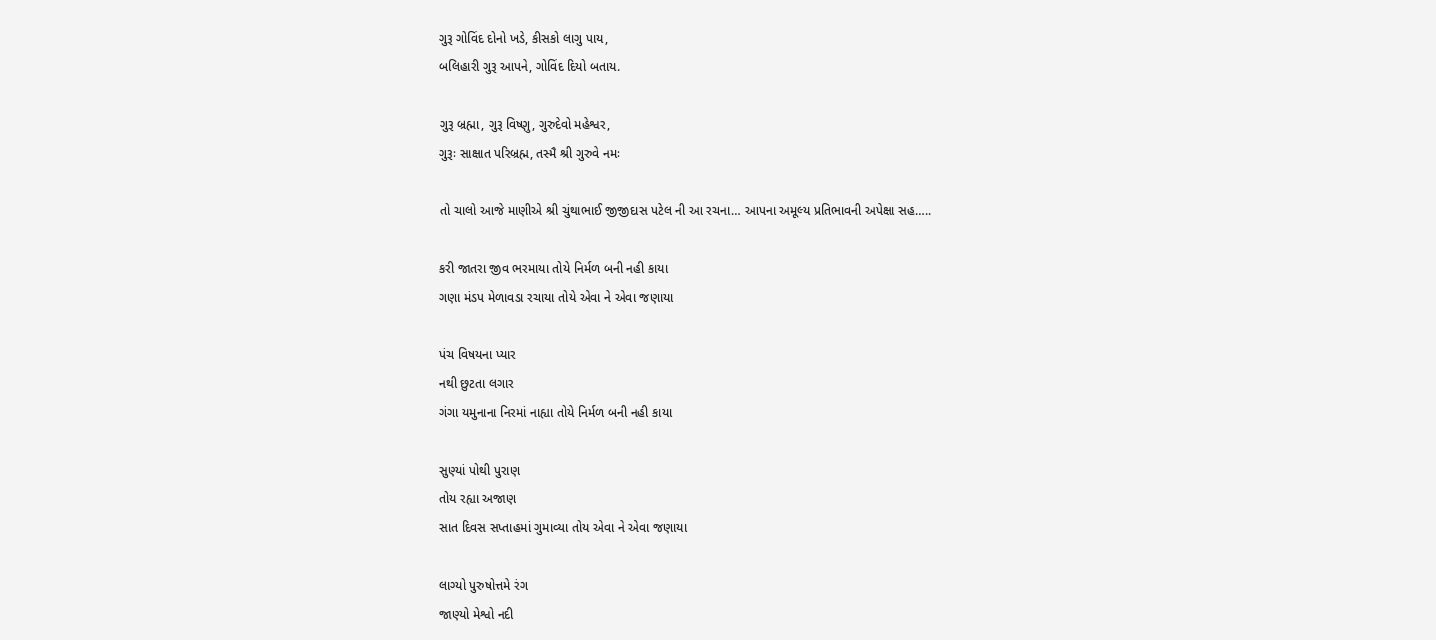ગુરૂ ગોવિંદ દોનો ખડે, કીસકો લાગુ પાય,
બલિહારી ગુરૂ આપને, ગોવિંદ દિયો બતાય.

ગુરૂ બ્રહ્મા, ગુરૂ વિષ્ણુ, ગુરુદેવો મહેશ્વર,
ગુરૂઃ સાક્ષાત પરિબ્રહ્મ, તસ્મૈ શ્રી ગુરુવે નમઃ

તો ચાલો આજે માણીએ શ્રી ચુંથાભાઈ જીજીદાસ પટેલ ની આ રચના… આપના અમૂલ્ય પ્રતિભાવની અપેક્ષા સહ…..

કરી જાતરા જીવ ભરમાયા તોયે નિર્મળ બની નહી કાયા
ગણા મંડપ મેળાવડા રચાયા તોયે એવા ને એવા જણાયા

પંચ વિષયના પ્યાર
નથી છુટતા લગાર
ગંગા યમુનાના નિરમાં નાહ્યા તોયે નિર્મળ બની નહી કાયા

સુણ્યાં પોથી પુરાણ
તોય રહ્યા અજાણ
સાત દિવસ સપ્તાહમાં ગુમાવ્યા તોય એવા ને એવા જણાયા

લાગ્યો પુરુષોત્તમે રંગ
જાણ્યો મેશ્વો નદી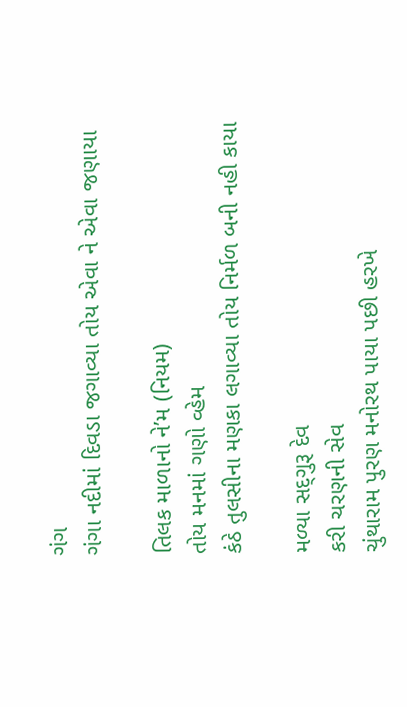ગંગ
ગંગા નદીમાં દિવડા જગાવ્યા તોય એવા ને એવા જણાયા

તિલક માળાનો ને’મ (નિયમ)
તોય મનમાં ગણો વ્હેમ
કંઠે તુલસીના મણકા લગાવ્યા તોય નિર્મળ બની નહી કાયા

મળ્યા સદ્‍ગુરૂ દેવ
કરી ચરણની સેવ
ચુંથારામ પુરણ મનોરથ પાયા પછી હરખે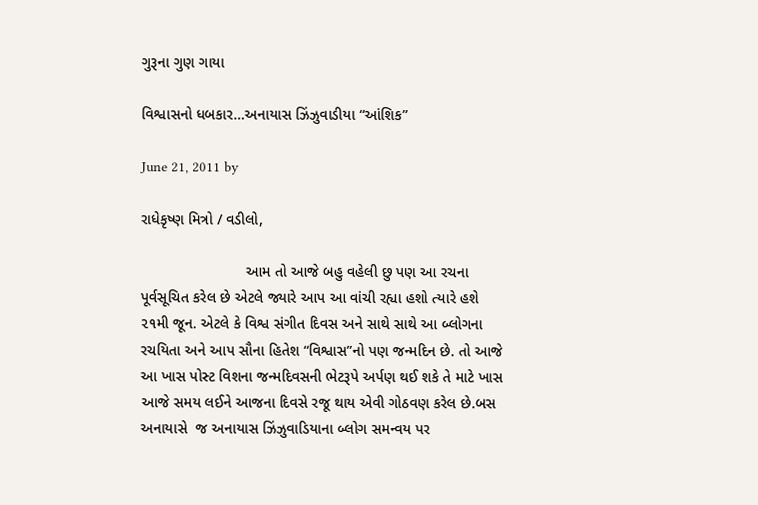ગુરૂના ગુણ ગાયા

વિશ્વાસનો ધબકાર…અનાયાસ ઝિંઝુવાડીયા “આંશિક”

June 21, 2011 by

રાધેકૃષ્ણ મિત્રો / વડીલો,

                         આમ તો આજે બહુ વહેલી છુ પણ આ રચના પૂર્વસૂચિત કરેલ છે એટલે જ્યારે આપ આ વાંચી રહ્યા હશો ત્યારે હશે ૨૧મી જૂન. એટલે કે વિશ્વ સંગીત દિવસ અને સાથે સાથે આ બ્લોગના રચયિતા અને આપ સૌના હિતેશ “વિશ્વાસ”નો પણ જન્મદિન છે. તો આજે આ ખાસ પોસ્ટ વિશના જન્મદિવસની ભેટરૂપે અર્પણ થઈ શકે તે માટે ખાસ આજે સમય લઈને આજના દિવસે રજૂ થાય એવી ગોઠવણ કરેલ છે.બસ અનાયાસે  જ અનાયાસ ઝિંઝુવાડિયાના બ્લોગ સમન્વય પર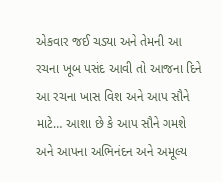એકવાર જઈ ચડ્યા અને તેમની આ રચના ખૂબ પસંદ આવી તો આજના દિને આ રચના ખાસ વિશ અને આપ સૌને માટે… આશા છે કે આપ સૌને ગમશે અને આપના અભિનંદન અને અમૂલ્ય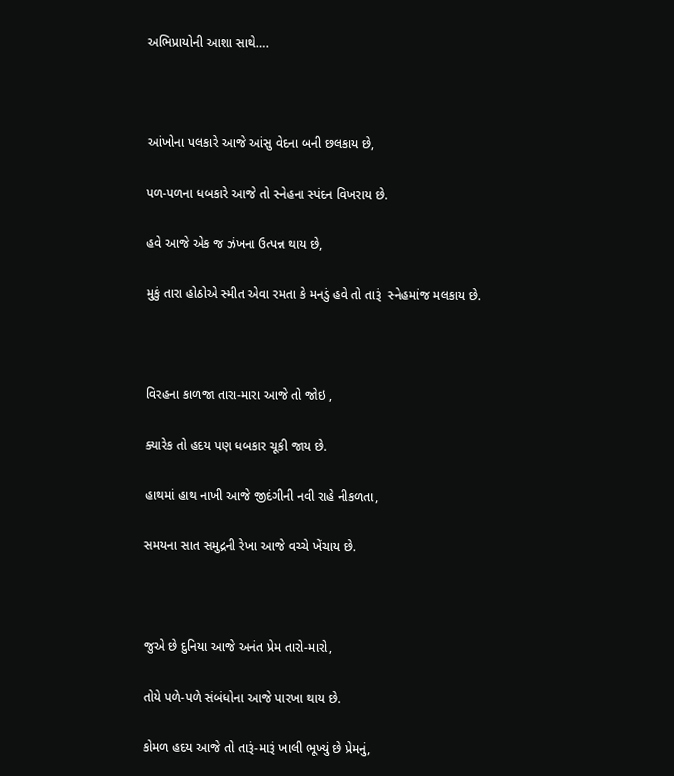અભિપ્રાયોની આશા સાથે….



આંખોના પલકારે આજે આંસુ વેદના બની છલકાય છે,

પળ-પળના ધબકારે આજે તો સ્નેહના સ્પંદન વિખરાય છે.

હવે આજે એક જ ઝંખના ઉત્પન્ન થાય છે,

મુકું તારા હોઠોએ સ્મીત એવા રમતા કે મનડું હવે તો તારૂં  સ્નેહમાંજ મલકાય છે.



વિરહના કાળજા તારા-મારા આજે તો જોઇ ,

ક્યારેક તો હદય પણ ધબકાર ચૂકી જાય છે.

હાથમાં હાથ નાખી આજે જીદંગીની નવી રાહે નીકળતા,

સમયના સાત સમુદ્રની રેખા આજે વચ્ચે ખેંચાય છે.



જુએ છે દુનિયા આજે અનંત પ્રેમ તારો-મારો,

તોયે પળે-પળે સંબંધોના આજે પારખા થાય છે.

કોમળ હદય આજે તો તારૂં-મારૂં ખાલી ભૂખ્યું છે પ્રેમનું,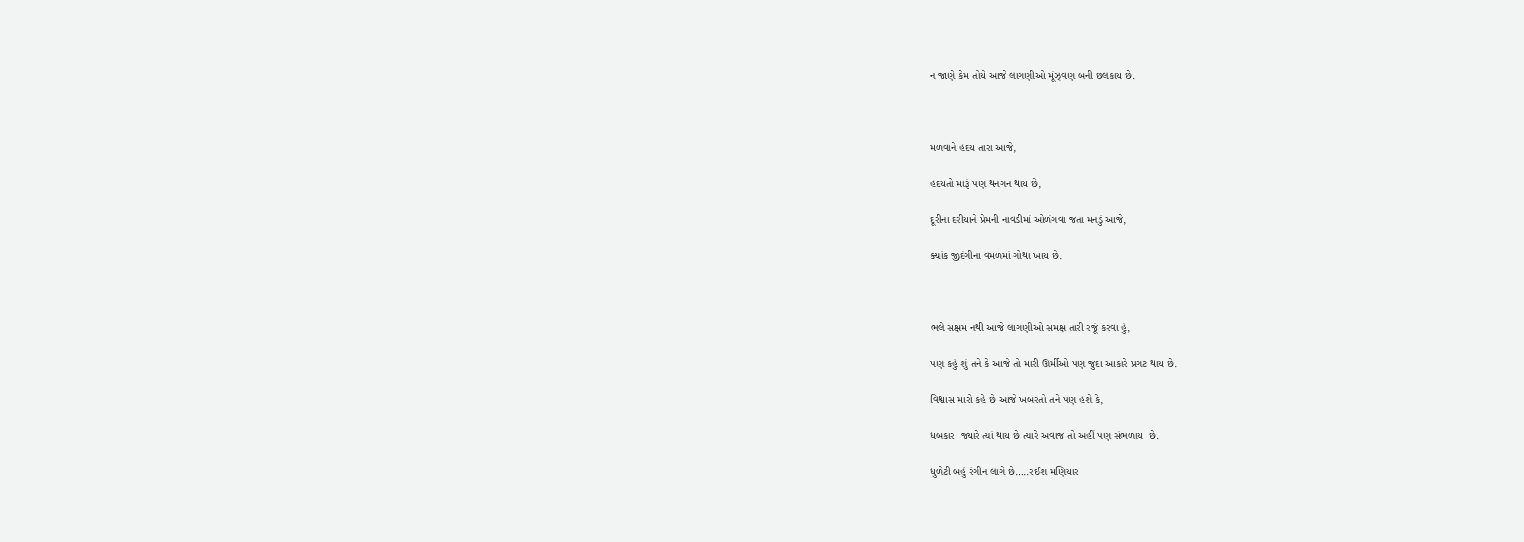ન જાણે કેમ તોયે આજે લાગણીઓ મૂંઝ્વણ બની છલકાય છે.



મળવાને હદય તારા આજે,

હદયતો મારૂં પણ થનગન થાય છે,

દૂરીના દરીયાને પ્રેમની નાવડીમાં ઓળંગવા જતા મનડું આજે,

ક્યાંક જીદંગીના વમળમાં ગોથા ખાય છે.



ભલે સક્ષમ નથી આજે લાગણીઓ સમક્ષ તારી રજૂં કરવા હું,

પણ કહું શું તને કે આજે તો મારી ઊર્મીઓ પણ જુદા આકારે પ્રગટ થાય છે.

વિશ્વાસ મારો કહે છે આજે ખબરતો તને પણ હશે કે,

ધબકાર  જ્યારે ત્યાં થાય છે ત્યારે અવાજ તો અહીં પણ સંભળાય  છે.

ધુળેટી બહું રંગીન લાગે છે…..રઈશ મણિયાર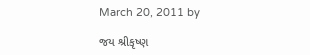March 20, 2011 by

જય શ્રીકૃષ્ણ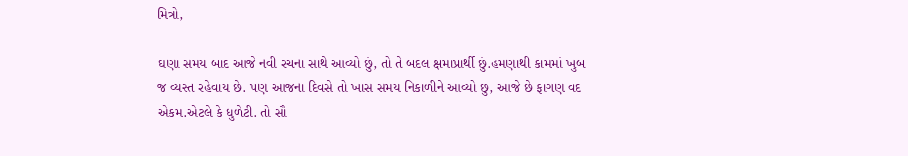મિત્રો,

ઘણા સમય બાદ આજે નવી રચના સાથે આવ્યો છું, તો તે બદલ ક્ષમાપ્રાર્થી છું.હમણાથી કામમાં ખુબ જ વ્યસ્ત રહેવાય છે. પણ આજના દિવસે તો ખાસ સમય નિકાળીને આવ્યો છુ, આજે છે ફાગણ વદ એકમ.એટલે કે ધુળેટી. તો સૌ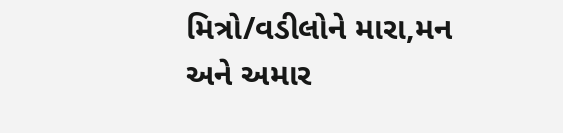મિત્રો/વડીલોને મારા,મન અને અમાર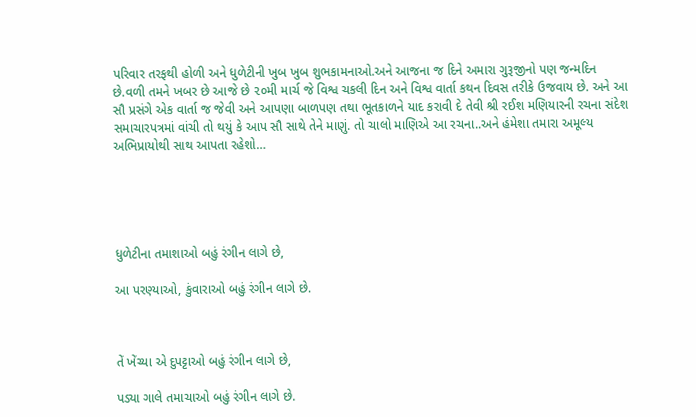પરિવાર તરફથી હોળી અને ધુળેટીની ખુબ ખુબ શુભકામનાઓ.અને આજના જ દિને અમારા ગુરૂજીનો પણ જન્મદિન છે.વળી તમને ખબર છે આજે છે ૨૦મી માર્ચ જે વિશ્વ ચકલી દિન અને વિશ્વ વાર્તા કથન દિવસ તરીકે ઉજવાય છે. અને આ સૌ પ્રસંગે એક વાર્તા જ જેવી અને આપણા બાળપણ તથા ભૂતકાળને યાદ કરાવી દે તેવી શ્રી રઈશ મણિયારની રચના સંદેશ સમાચારપત્રમાં વાંચી તો થયું કે આપ સૌ સાથે તેને માણું. તો ચાલો માણિએ આ રચના..અને હંમેશા તમારા અમૂલ્ય અભિપ્રાયોથી સાથ આપતા રહેશો…





ધુળેટીના તમાશાઓ બહું રંગીન લાગે છે,

આ પરણ્યાઓ, કુંવારાઓ બહું રંગીન લાગે છે.



તેં ખેંચ્યા એ દુપટ્ટાઓ બહું રંગીન લાગે છે,

પડ્યા ગાલે તમાચાઓ બહું રંગીન લાગે છે.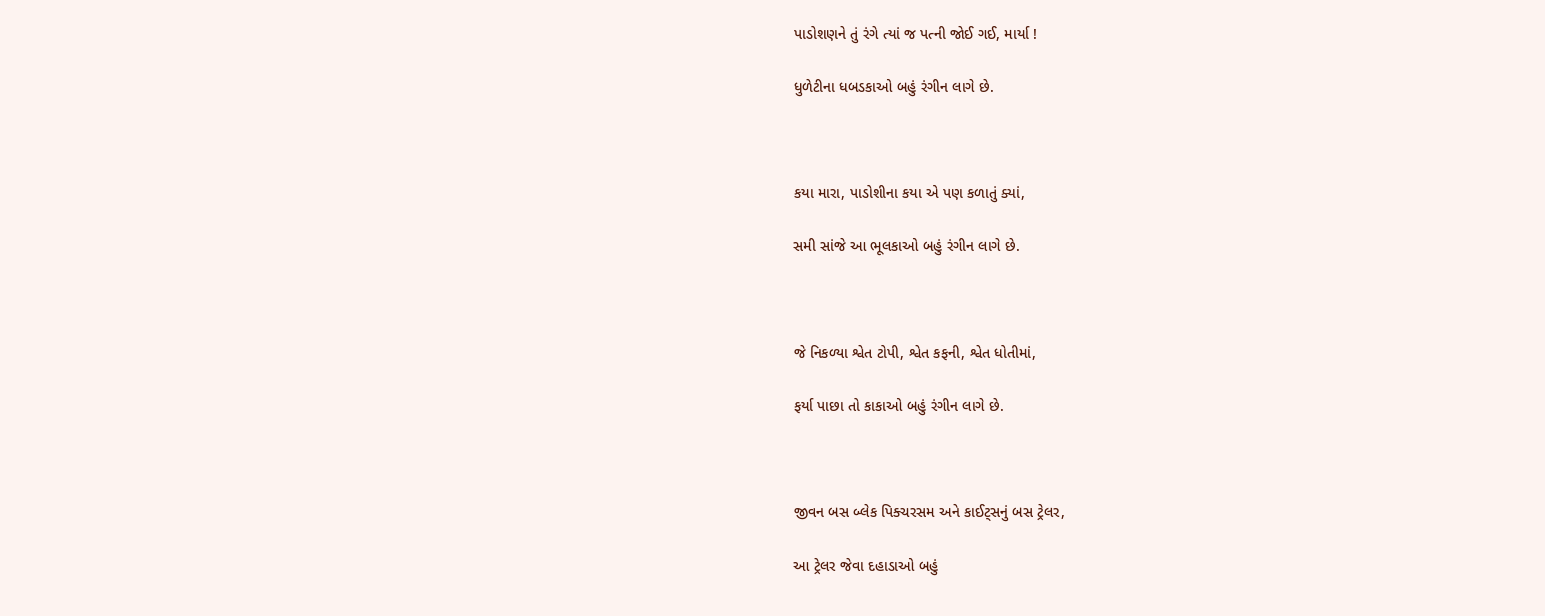પાડોશણને તું રંગે ત્યાં જ પત્ની જોઈ ગઈ, માર્યા !

ધુળેટીના ધબડકાઓ બહું રંગીન લાગે છે.



કયા મારા, પાડોશીના કયા એ પણ કળાતું ક્યાં,

સમી સાંજે આ ભૂલકાઓ બહું રંગીન લાગે છે.



જે નિકળ્યા શ્વેત ટોપી, શ્વેત કફની, શ્વેત ધોતીમાં,

ફર્યા પાછા તો કાકાઓ બહું રંગીન લાગે છે.



જીવન બસ બ્લેક પિક્ચરસમ અને કાઈટ્સનું બસ ટ્રેલર,

આ ટ્રેલર જેવા દહાડાઓ બહું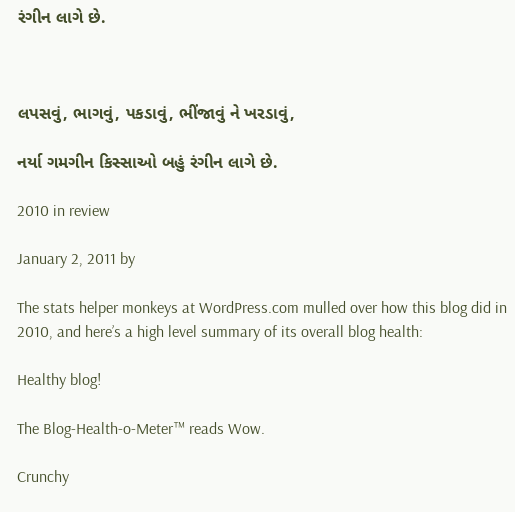રંગીન લાગે છે.



લપસવું, ભાગવું, પકડાવું, ભીંજાવું ને ખરડાવું,

નર્યા ગમગીન કિસ્સાઓ બહું રંગીન લાગે છે.

2010 in review

January 2, 2011 by

The stats helper monkeys at WordPress.com mulled over how this blog did in 2010, and here’s a high level summary of its overall blog health:

Healthy blog!

The Blog-Health-o-Meter™ reads Wow.

Crunchy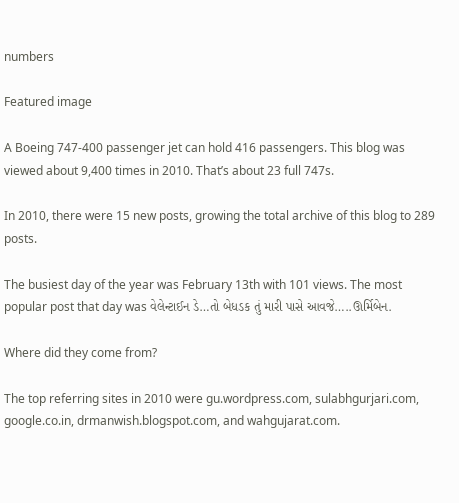numbers

Featured image

A Boeing 747-400 passenger jet can hold 416 passengers. This blog was viewed about 9,400 times in 2010. That’s about 23 full 747s.

In 2010, there were 15 new posts, growing the total archive of this blog to 289 posts.

The busiest day of the year was February 13th with 101 views. The most popular post that day was વેલેન્ટાઈન ડે…તો બેધડક તું મારી પાસે આવજે…..ઊર્મિબેન.

Where did they come from?

The top referring sites in 2010 were gu.wordpress.com, sulabhgurjari.com, google.co.in, drmanwish.blogspot.com, and wahgujarat.com.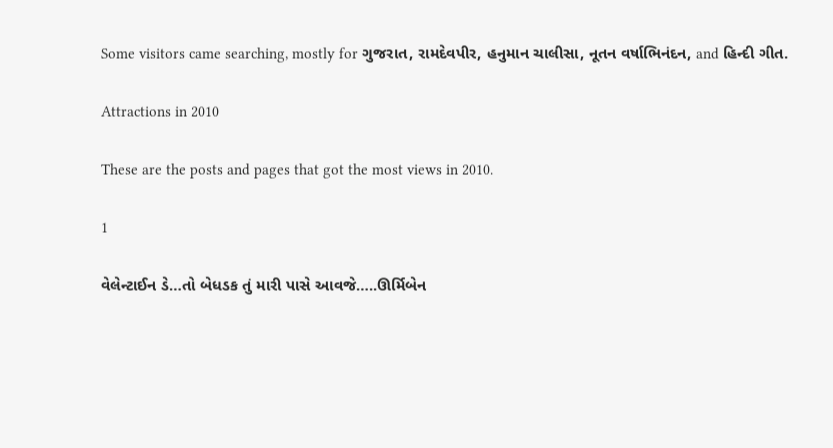Some visitors came searching, mostly for ગુજરાત, રામદેવપીર, હનુમાન ચાલીસા, નૂતન વર્ષાભિનંદન, and હિન્દી ગીત.

Attractions in 2010

These are the posts and pages that got the most views in 2010.

1

વેલેન્ટાઈન ડે…તો બેધડક તું મારી પાસે આવજે…..ઊર્મિબેન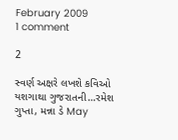February 2009
1 comment

2

સ્વર્ણ અક્ષરે લખશે કવિઓ યશગાથા ગુજરાતની…રમેશ ગુપ્તા, મન્ના ડે May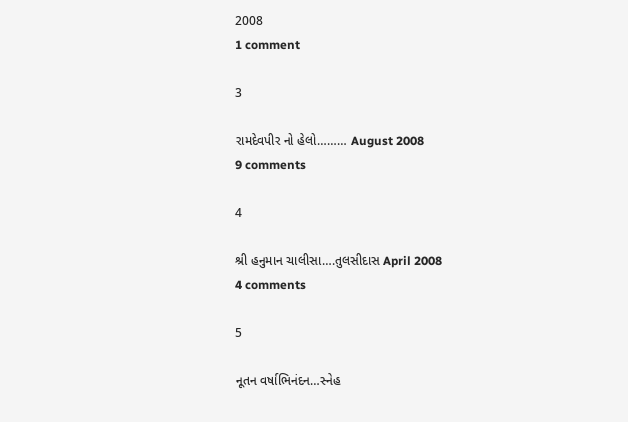2008
1 comment

3

રામદેવપીર નો હેલો……… August 2008
9 comments

4

શ્રી હનુમાન ચાલીસા….તુલસીદાસ April 2008
4 comments

5

નૂતન વર્ષાભિનંદન…સ્નેહ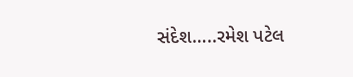સંદેશ…..રમેશ પટેલ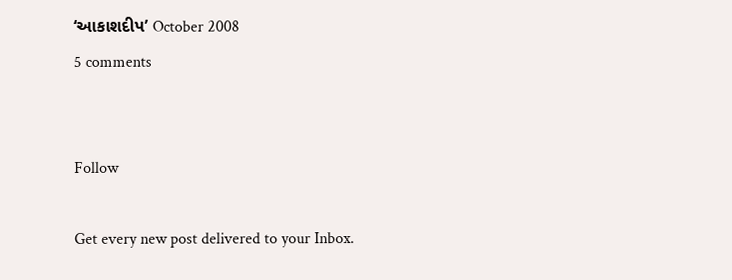‘આકાશદીપ’ October 2008
5 comments


Follow

Get every new post delivered to your Inbox.